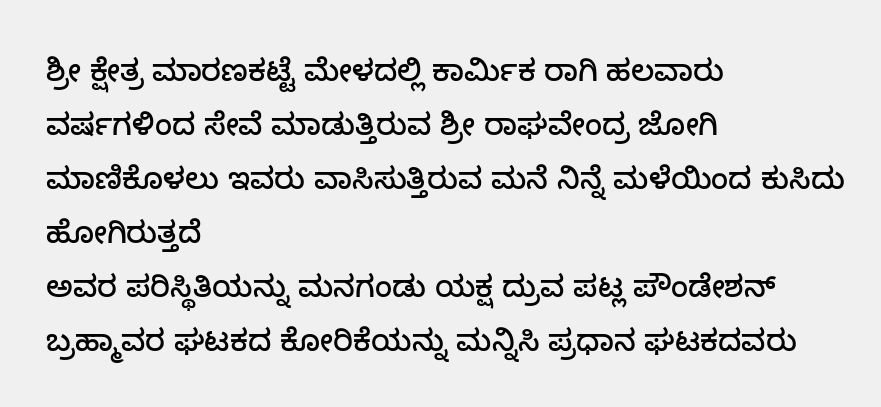ಶ್ರೀ ಕ್ಷೇತ್ರ ಮಾರಣಕಟ್ಟೆ ಮೇಳದಲ್ಲಿ ಕಾರ್ಮಿಕ ರಾಗಿ ಹಲವಾರು ವರ್ಷಗಳಿಂದ ಸೇವೆ ಮಾಡುತ್ತಿರುವ ಶ್ರೀ ರಾಘವೇಂದ್ರ ಜೋಗಿ ಮಾಣಿಕೊಳಲು ಇವರು ವಾಸಿಸುತ್ತಿರುವ ಮನೆ ನಿನ್ನೆ ಮಳೆಯಿಂದ ಕುಸಿದು ಹೋಗಿರುತ್ತದೆ
ಅವರ ಪರಿಸ್ಥಿತಿಯನ್ನು ಮನಗಂಡು ಯಕ್ಷ ದ್ರುವ ಪಟ್ಲ ಪೌಂಡೇಶನ್ ಬ್ರಹ್ಮಾವರ ಘಟಕದ ಕೋರಿಕೆಯನ್ನು ಮನ್ನಿಸಿ ಪ್ರಧಾನ ಘಟಕದವರು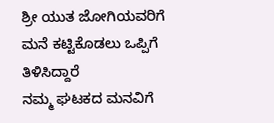ಶ್ರೀ ಯುತ ಜೋಗಿಯವರಿಗೆ ಮನೆ ಕಟ್ಟಿಕೊಡಲು ಒಪ್ಪಿಗೆ ತಿಳಿಸಿದ್ದಾರೆ
ನಮ್ಮ ಘಟಕದ ಮನವಿಗೆ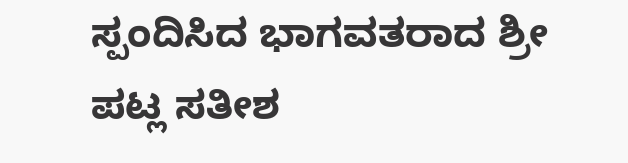ಸ್ಪಂದಿಸಿದ ಭಾಗವತರಾದ ಶ್ರೀ ಪಟ್ಲ ಸತೀಶ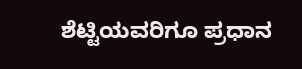ಶೆಟ್ಟಿಯವರಿಗೂ ಪ್ರಧಾನ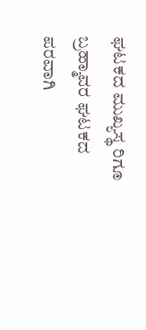ಘಟಕದ ಮುಖ್ಯಸ್ಥ ರಿಗೂ ಬ್ರಹ್ಮಾವರ ಘಟಕದ ಪರವಾಗಿ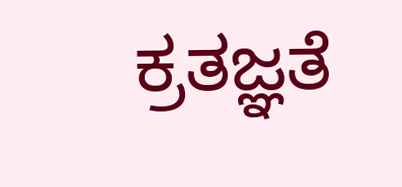ಕ್ರತಜ್ಞತೆ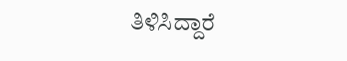ತಿಳಿಸಿದ್ದಾರೆ